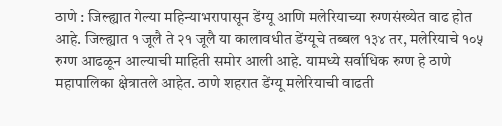ठाणे : जिल्ह्यात गेल्या महिन्याभरापासून डेंग्यू आणि मलेरियाच्या रुग्णसंख्येत वाढ होत आहे. जिल्ह्यात १ जूलै ते २१ जूलै या कालावधीत डेंग्यूचे तब्बल १३४ तर, मलेरियाचे १०५ रुग्ण आढळून आल्याची माहिती समोर आली आहे. यामध्ये सर्वाधिक रुग्ण हे ठाणे महापालिका क्षेत्रातले आहेत. ठाणे शहरात डेंग्यू मलेरियाची वाढती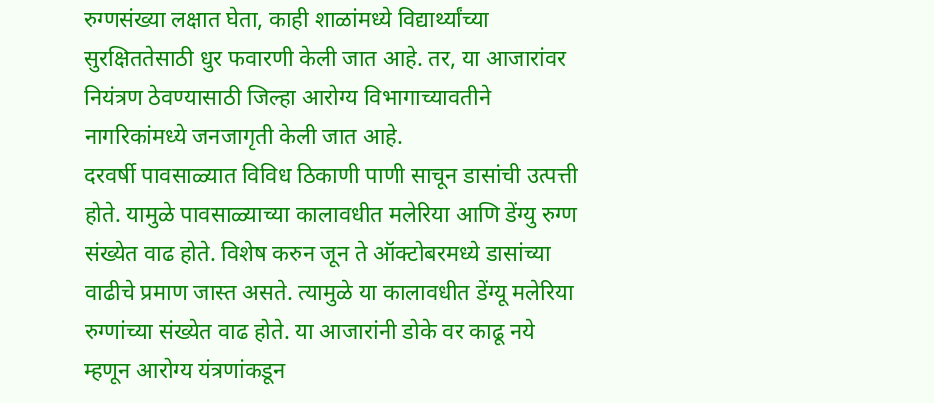रुग्णसंख्या लक्षात घेता, काही शाळांमध्ये विद्यार्थ्यांच्या सुरक्षिततेसाठी धुर फवारणी केली जात आहे. तर, या आजारांवर नियंत्रण ठेवण्यासाठी जिल्हा आरोग्य विभागाच्यावतीने नागरिकांमध्ये जनजागृती केली जात आहे.
दरवर्षी पावसाळ्यात विविध ठिकाणी पाणी साचून डासांची उत्पत्ती होते. यामुळे पावसाळ्याच्या कालावधीत मलेरिया आणि डेंग्यु रुग्ण संख्येत वाढ होते. विशेष करुन जून ते ऑक्टोबरमध्ये डासांच्या वाढीचे प्रमाण जास्त असते. त्यामुळे या कालावधीत डेंग्यू मलेरिया रुग्णांच्या संख्येत वाढ होते. या आजारांनी डोके वर काढू नये म्हणून आरोग्य यंत्रणांकडून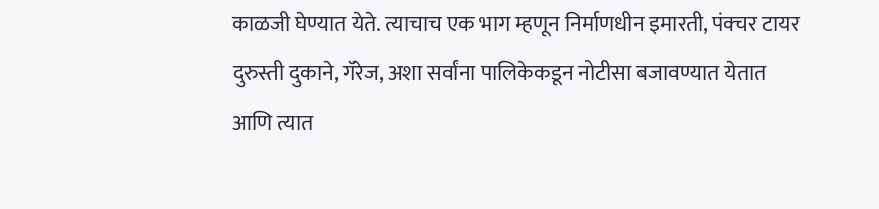काळजी घेण्यात येते. त्याचाच एक भाग म्हणून निर्माणधीन इमारती, पंक्चर टायर दुरुस्ती दुकाने, गॅरेज, अशा सर्वांना पालिकेकडून नोटीसा बजावण्यात येतात आणि त्यात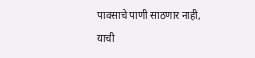पावसाचे पाणी साठणार नाही, याची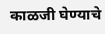काळजी घेण्याचे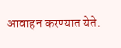आवाहन करण्यात येते.